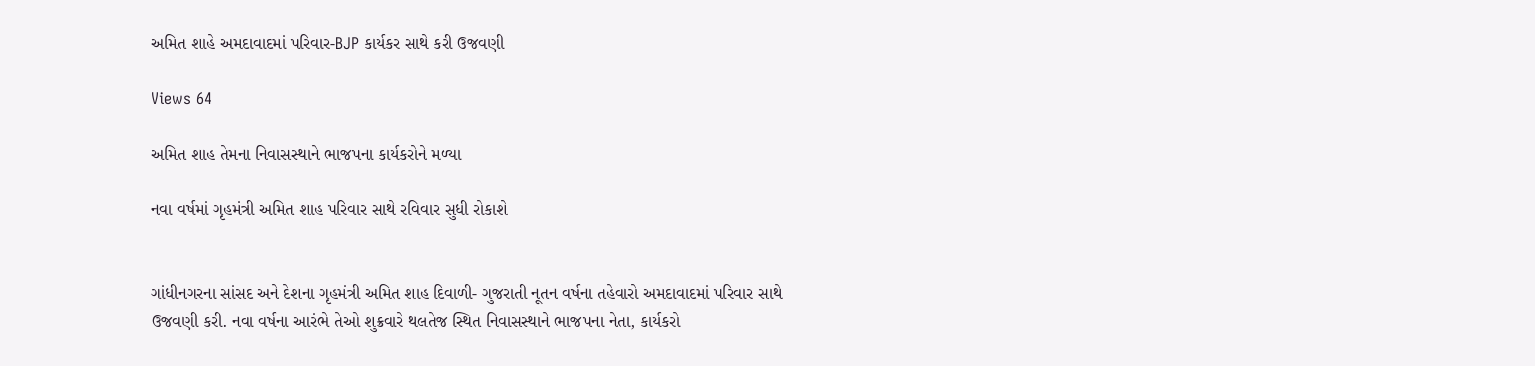અમિત શાહે અમદાવાદમાં પરિવાર-BJP કાર્યકર સાથે કરી ઉજવણી

Views 64

અમિત શાહ તેમના નિવાસસ્થાને ભાજપના કાર્યકરોને મળ્યા

નવા વર્ષમાં ગૃહમંત્રી અમિત શાહ પરિવાર સાથે રવિવાર સુધી રોકાશે


ગાંધીનગરના સાંસદ અને દેશના ગૃહમંત્રી અમિત શાહ દિવાળી- ગુજરાતી નૂતન વર્ષના તહેવારો અમદાવાદમાં પરિવાર સાથે ઉજવણી કરી. નવા વર્ષના આરંભે તેઓ શુક્રવારે થલતેજ સ્થિત નિવાસસ્થાને ભાજપના નેતા, કાર્યકરો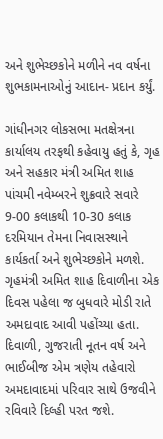અને શુભેચ્છકોને મળીને નવ વર્ષના શુભકામનાઓનું આદાન- પ્રદાન કર્યું.

ગાંધીનગર લોકસભા મતક્ષેત્રના કાર્યાલય તરફથી કહેવાયુ હતું કે, ગૃહ અને સહકાર મંત્રી અમિત શાહ પાંચમી નવેમ્બરને શુક્રવારે સવારે 9-00 કલાકથી 10-30 કલાક દરમિયાન તેમના નિવાસસ્થાને કાર્યકર્તા અને શુભેચ્છકોને મળશે. ગૃહમંત્રી અમિત શાહ દિવાળીના એક દિવસ પહેલા જ બુધવારે મોડી રાતે અમદાવાદ આવી પહોંચ્યા હતા. દિવાળી, ગુજરાતી નૂતન વર્ષ અને ભાઈબીજ એમ ત્રણેય તહેવારો અમદાવાદમાં પરિવાર સાથે ઉજવીને રવિવારે દિલ્હી પરત જશે.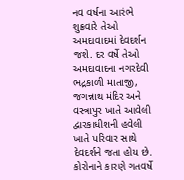નવ વર્ષના આરંભે શુક્રવારે તેઓ અમદાવાદમાં દેવદર્શન જશે. દર વર્ષે તેઓ અમદાવાદના નગરદેવી ભદ્રકાળી માતાજી, જગન્નાથ મંદિર અને વસ્ત્રાપુર ખાતે આવેલી દ્વારકાધીશની હવેલી ખાતે પરિવાર સાથે દેવદર્શને જતા હોય છે.
કોરોનાને કારણે ગતવર્ષે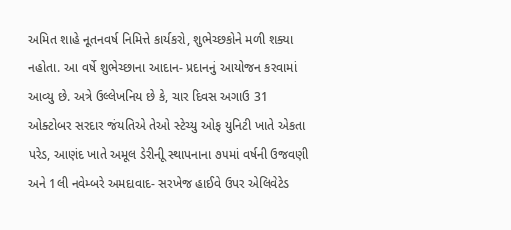અમિત શાહે નૂતનવર્ષ નિમિત્તે કાર્યકરો, શુભેચ્છકોને મળી શક્યા નહોતા. આ વર્ષે શુભેચ્છાના આદાન- પ્રદાનનું આયોજન કરવામાં આવ્યુ છે. અત્રે ઉલ્લેખનિય છે કે, ચાર દિવસ અગાઉ 31 ઓક્ટોબર સરદાર જંયતિએ તેઓ સ્ટેચ્યુ ઓફ યુનિટી ખાતે એકતા પરેડ, આણંદ ખાતે અમૂલ ડેરીનીૂ સ્થાપનાના ૭૫માં વર્ષની ઉજવણી અને 1લી નવેમ્બરે અમદાવાદ- સરખેજ હાઈવે ઉપર એલિવેટેડ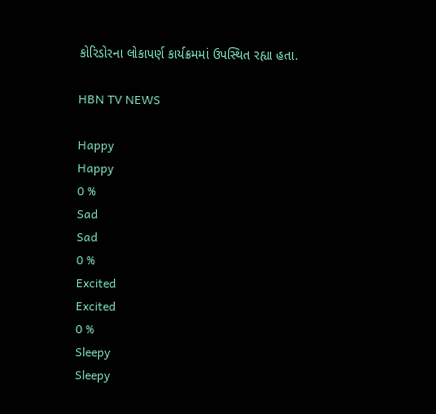કોરિડોરના લોકાપર્ણ કાર્યક્રમમાં ઉપસ્થિત રહ્યા હતા.

HBN TV NEWS

Happy
Happy
0 %
Sad
Sad
0 %
Excited
Excited
0 %
Sleepy
Sleepy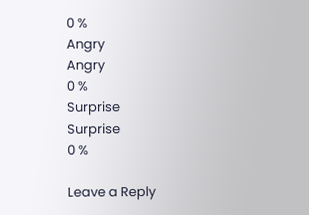0 %
Angry
Angry
0 %
Surprise
Surprise
0 %

Leave a Reply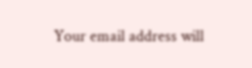Your email address will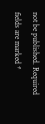not be published. Required fields are marked *